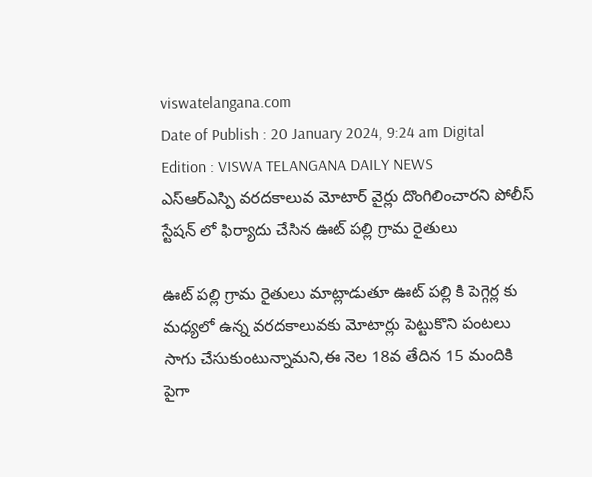viswatelangana.com
Date of Publish : 20 January 2024, 9:24 am Digital Edition : VISWA TELANGANA DAILY NEWS
ఎస్ఆర్ఎస్పి వరదకాలువ మోటార్ వైర్లు దొంగిలించారని పోలీస్ స్టేషన్ లో ఫిర్యాదు చేసిన ఊట్ పల్లి గ్రామ రైతులు

ఊట్ పల్లి గ్రామ రైతులు మాట్లాడుతూ ఊట్ పల్లి కి పెగ్గెర్ల కు మధ్యలో ఉన్న వరదకాలువకు మోటార్లు పెట్టుకొని పంటలు సాగు చేసుకుంటున్నామని,ఈ నెల 18వ తేదిన 15 మందికి పైగా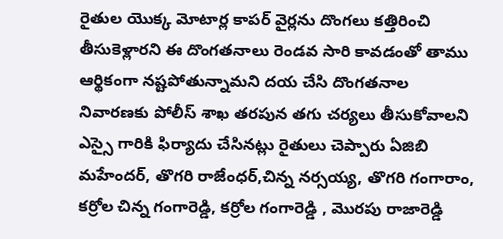రైతుల యొక్క మోటార్ల కాపర్ వైర్లను దొంగలు కత్తిరించి తీసుకెళ్లారని ఈ దొంగతనాలు రెండవ సారి కావడంతో తాము ఆర్థికంగా నష్టపోతున్నామని దయ చేసి దొంగతనాల నివారణకు పోలీస్ శాఖ తరపున తగు చర్యలు తీసుకోవాలని ఎస్సై గారికి ఫిర్యాదు చేసినట్లు రైతులు చెప్పారు ఏజిబి మహేందర్, తొగరి రాజేంధర్,చిన్న నర్సయ్య, తొగరి గంగారాం, కర్రోల చిన్న గంగారెడ్డి, కర్రోల గంగారెడ్డి , మొరపు రాజారెడ్డి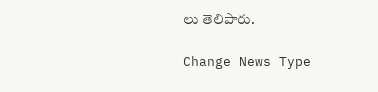లు తెలిపారు.

Change News Type